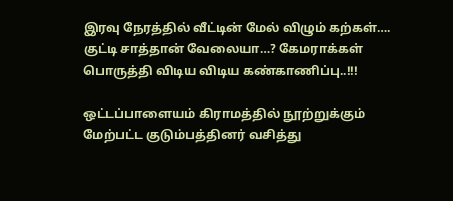இரவு நேரத்தில் வீட்டின் மேல் விழும் கற்கள்…. குட்டி சாத்தான் வேலையா…? கேமராக்கள் பொருத்தி விடிய விடிய கண்காணிப்பு..!!!

ஒட்டப்பாளையம் கிராமத்தில் நூற்றுக்கும் மேற்பட்ட குடும்பத்தினர் வசித்து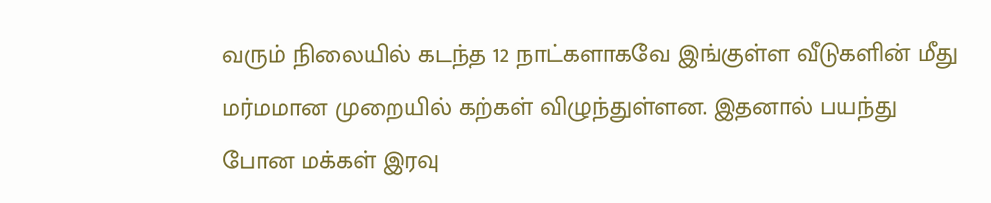வரும் நிலையில் கடந்த 12 நாட்களாகவே இங்குள்ள வீடுகளின் மீது மர்மமான முறையில் கற்கள் விழுந்துள்ளன. இதனால் பயந்து போன மக்கள் இரவு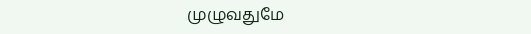முழுவதுமே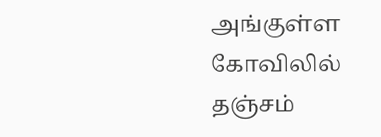அங்குள்ள கோவிலில் தஞ்சம்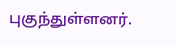புகுந்துள்ளனர்.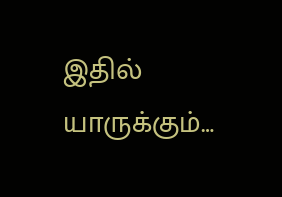இதில் யாருக்கும்…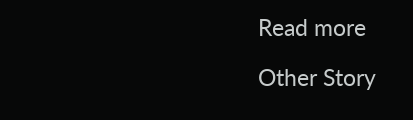Read more

Other Story